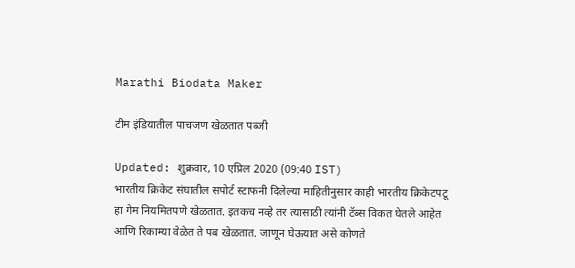Marathi Biodata Maker

टीम इंडियातील पाचजण खेळतात पब्जी

Updated: शुक्रवार, 10 एप्रिल 2020 (09:40 IST)
भारतीय क्रिकेट संघातील सपोर्ट स्टाफनी दिलेल्या माहितीनुसार काही भारतीय क्रिकेटपटू हा गेम नियमितपणे खेळतात. इतकच नव्हे तर त्यासाठी त्यांनी टॅब्स विकत घेतले आहेत आणि रिकाम्या वेळेत ते पब खेळतात. जाणून घेऊयात असे कोणते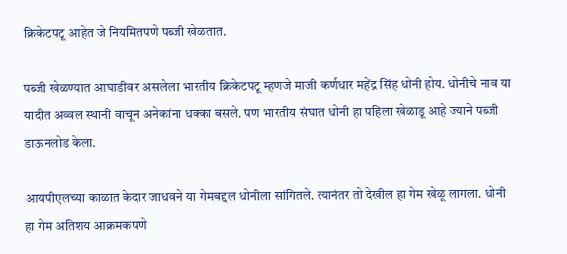क्रिकेटपटू आहेत जे नियमितपणे पब्जी खेळतात.

पब्जी खेळण्यात आघाडीवर असलेला भारतीय क्रिकेटपटू म्हणजे माजी कर्णधार महेंद्र सिंह धोनी होय. धोनीचे नाव या यादीत अव्वल स्थानी वाचून अनेकांना धक्का बसले. पण भारतीय संघात धोनी हा पहिला खेळाडू आहे ज्याने पब्जी डाऊनलोड केला.

आयपीएलच्या काळात केदार जाधवने या गेमबद्दल धोनीला सांगितले. त्यानंतर तो देखील हा गेम खेळू लागला. धोनी हा गेम अतिशय आक्रमकपणे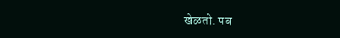खेळतो. पब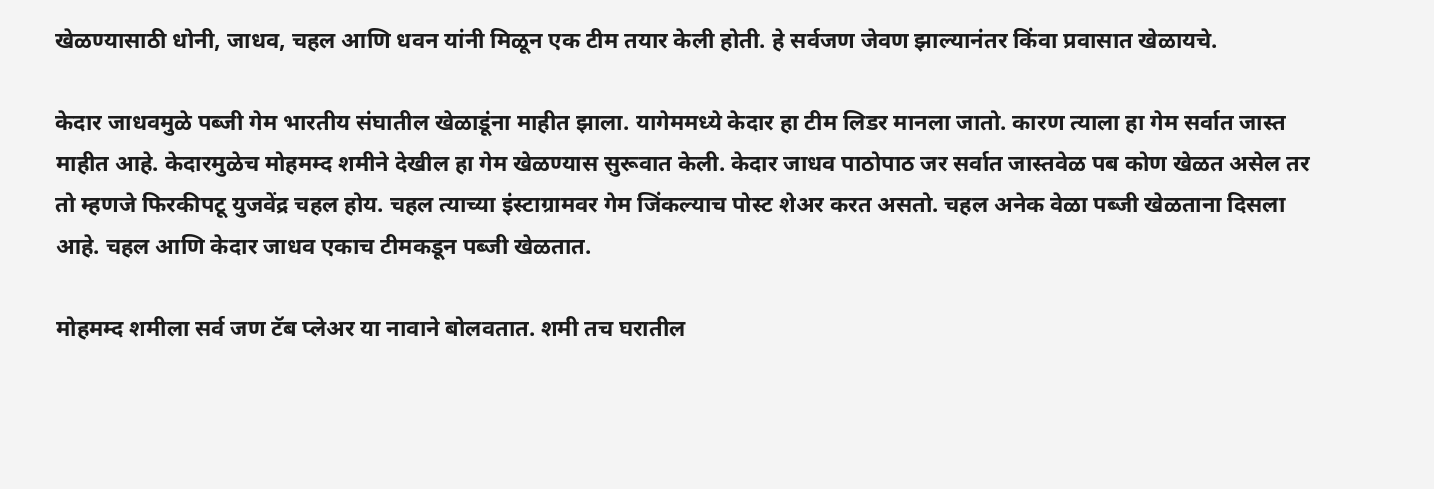खेळण्यासाठी धोनी, जाधव, चहल आणि धवन यांनी मिळून एक टीम तयार केली होती. हे सर्वजण जेवण झाल्यानंतर किंवा प्रवासात खेळायचे.

केदार जाधवमुळे पब्जी गेम भारतीय संघातील खेळाडूंना माहीत झाला. यागेममध्ये केदार हा टीम लिडर मानला जातो. कारण त्याला हा गेम सर्वात जास्त माहीत आहे. केदारमुळेच मोहमम्द शमीने देखील हा गेम खेळण्यास सुरूवात केली. केदार जाधव पाठोपाठ जर सर्वात जास्तवेळ पब कोण खेळत असेल तर तो म्हणजे फिरकीपटू युजवेंद्र चहल होय. चहल त्याच्या इंस्टाग्रामवर गेम जिंकल्याच पोस्ट शेअर करत असतो. चहल अनेक वेळा पब्जी खेळताना दिसला आहे. चहल आणि केदार जाधव एकाच टीमकडून पब्जी खेळतात.

मोहमम्द शमीला सर्व जण टॅब प्लेअर या नावाने बोलवतात. शमी तच घरातील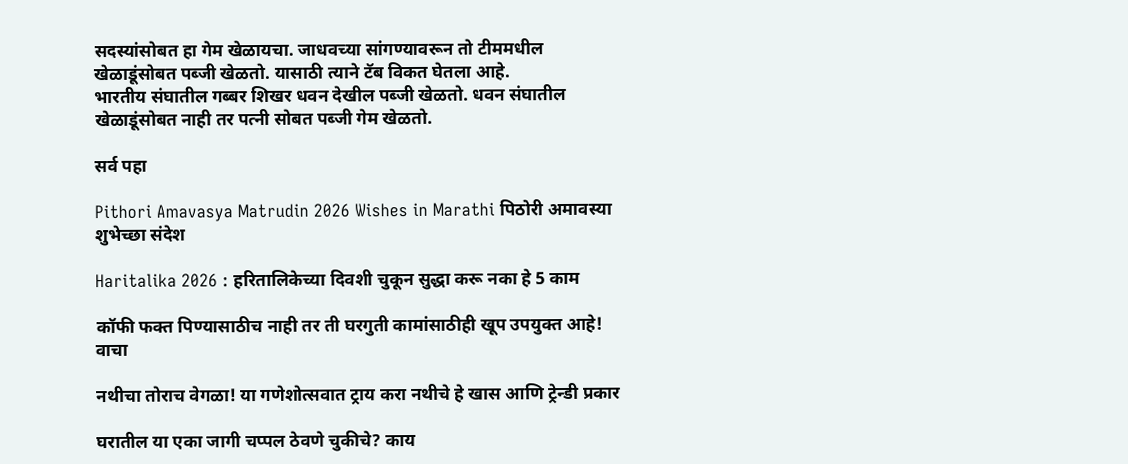सदस्यांसोबत हा गेम खेळायचा. जाधवच्या सांगण्यावरून तो टीममधील खेळाडूंसोबत पब्जी खेळतो. यासाठी त्याने टॅब विकत घेतला आहे.
भारतीय संघातील गब्बर शिखर धवन देखील पब्जी खेळतो. धवन संघातील खेळाडूंसोबत नाही तर पत्नी सोबत पब्जी गेम खेळतो.

सर्व पहा

Pithori Amavasya Matrudin 2026 Wishes in Marathi पिठोरी अमावस्या शुभेच्छा संदेश

Haritalika 2026 : हरितालिकेच्या दिवशी चुकून सुद्धा करू नका हे 5 काम

कॉफी फक्त पिण्यासाठीच नाही तर ती घरगुती कामांसाठीही खूप उपयुक्त आहे! वाचा

नथीचा तोराच वेगळा! या गणेशोत्सवात ट्राय करा नथीचे हे खास आणि ट्रेन्डी प्रकार

घरातील या एका जागी चप्पल ठेवणे चुकीचे? काय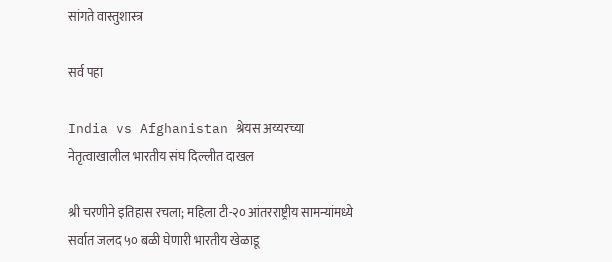सांगते वास्तुशास्त्र

सर्व पहा

India vs Afghanistan श्रेयस अय्यरच्या नेतृत्वाखालील भारतीय संघ दिल्लीत दाखल

श्री चरणीने इतिहास रचला; महिला टी-२० आंतरराष्ट्रीय सामन्यांमध्ये सर्वात जलद ५० बळी घेणारी भारतीय खेळाडू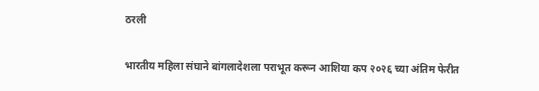ठरली

भारतीय महिला संघाने बांगलादेशला पराभूत करून आशिया कप २०२६ च्या अंतिम फेरीत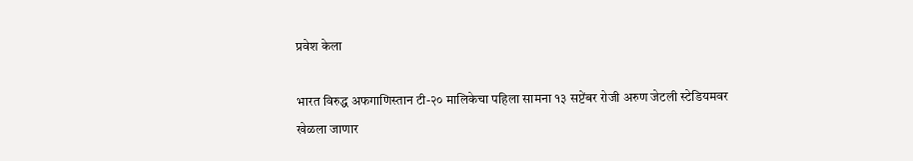प्रवेश केला

भारत विरुद्ध अफगाणिस्तान टी-२० मालिकेचा पहिला सामना १३ सप्टेंबर रोजी अरुण जेटली स्टेडियमवर खेळला जाणार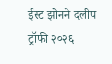ईस्ट झोनने दलीप ट्रॉफी २०२६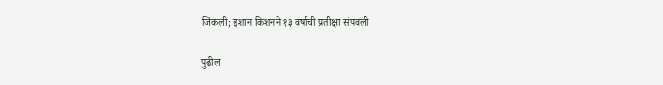जिंकली; इशान किशनने १३ वर्षाची प्रतीक्षा संपवली

पुढील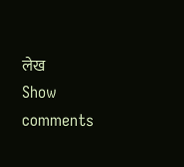लेख
Show comments